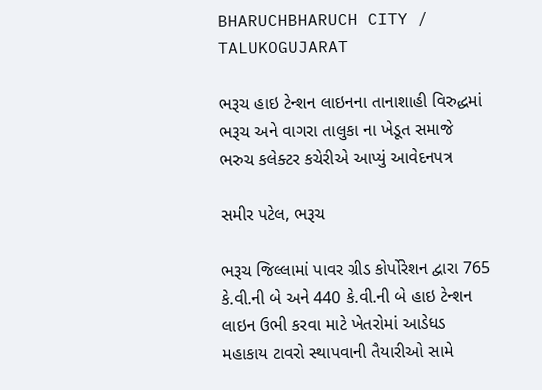BHARUCHBHARUCH CITY / TALUKOGUJARAT

ભરૂચ હાઇ ટેન્શન લાઇનના તાનાશાહી વિરુદ્ધમાં ભરૂચ અને વાગરા તાલુકા ના ખેડૂત સમાજે ભરુચ કલેક્ટર કચેરીએ આપ્યું આવેદનપત્ર

સમીર પટેલ, ભરૂચ

ભરૂચ જિલ્લામાં પાવર ગ્રીડ કોર્પોરેશન દ્વારા 765 કે.વી.ની બે અને 440 કે.વી.ની બે હાઇ ટેન્શન લાઇન ઉભી કરવા માટે ખેતરોમાં આડેધડ મહાકાય ટાવરો સ્થાપવાની તૈયારીઓ સામે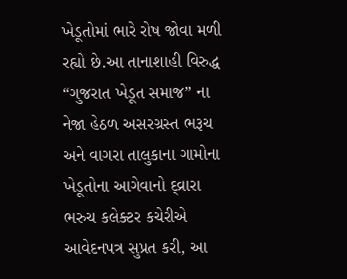ખેડૂતોમાં ભારે રોષ જોવા મળી રહ્યો છે.આ તાનાશાહી વિરુદ્ધ “ગુજરાત ખેડૂત સમાજ” ના નેજા હેઠળ અસરગ્રસ્ત ભરૂચ અને વાગરા તાલુકાના ગામોના ખેડૂતોના આગેવાનો દ્વ્રારા ભરુચ કલેક્ટર કચેરીએ આવેદનપત્ર સુપ્રત કરી, આ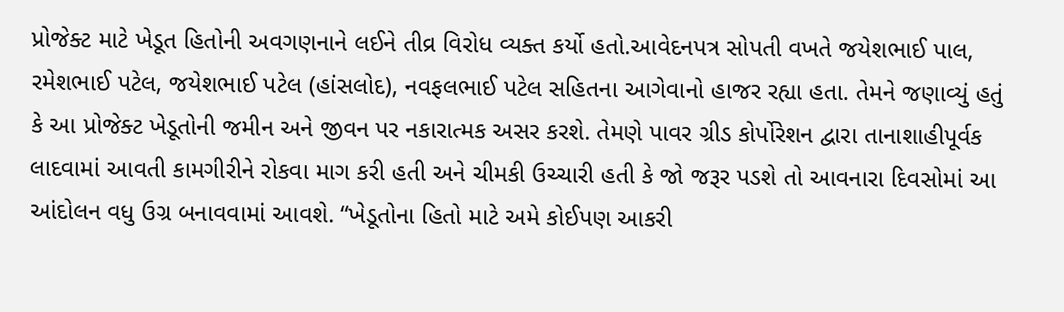પ્રોજેક્ટ માટે ખેડૂત હિતોની અવગણનાને લઈને તીવ્ર વિરોધ વ્યક્ત કર્યો હતો.આવેદનપત્ર સોપતી વખતે જયેશભાઈ પાલ, રમેશભાઈ પટેલ, જયેશભાઈ પટેલ (હાંસલોદ), નવફલભાઈ પટેલ સહિતના આગેવાનો હાજર રહ્યા હતા. તેમને જણાવ્યું હતું કે આ પ્રોજેક્ટ ખેડૂતોની જમીન અને જીવન પર નકારાત્મક અસર કરશે. તેમણે પાવર ગ્રીડ કોર્પોરેશન દ્વારા તાનાશાહીપૂર્વક લાદવામાં આવતી કામગીરીને રોકવા માગ કરી હતી અને ચીમકી ઉચ્ચારી હતી કે જો જરૂર પડશે તો આવનારા દિવસોમાં આ આંદોલન વધુ ઉગ્ર બનાવવામાં આવશે. “ખેડૂતોના હિતો માટે અમે કોઈપણ આકરી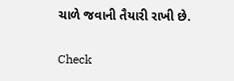ચાળે જવાની તૈયારી રાખી છે.

Check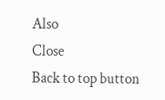Also
Close
Back to top button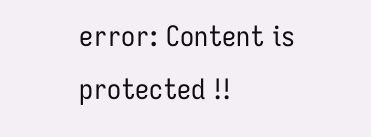error: Content is protected !!